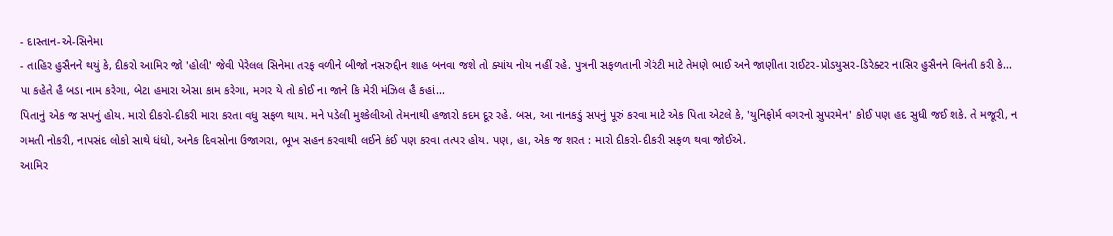- દાસ્તાન-એ-સિનેમા
- તાહિર હુસૈનને થયું કે, દીકરો આમિર જો 'હોલી' જેવી પેરેલલ સિનેમા તરફ વળીને બીજો નસરુદ્દીન શાહ બનવા જશે તો ક્યાંય નોય નહીં રહે. પુત્રની સફળતાની ગેરંટી માટે તેમણે ભાઈ અને જાણીતા રાઈટર-પ્રોડયુસર-ડિરેક્ટર નાસિર હુસૈનને વિનંતી કરી કે...
પા કહેતે હૈ બડા નામ કરેગા, બેટા હમારા એસા કામ કરેગા, મગર યે તો કોઈ ના જાને કિ મેરી મંઝિલ હૈ કહાં...
પિતાનું એક જ સપનું હોય. મારો દીકરો-દીકરી મારા કરતા વધુ સફળ થાય. મને પડેલી મુશ્કેલીઓ તેમનાથી હજારો કદમ દૂર રહે. બસ, આ નાનકડું સપનું પૂરું કરવા માટે એક પિતા એટલે કે, 'યુનિફોર્મ વગરનો સુપરમેન' કોઈ પણ હદ સુધી જઈ શકે. તે મજૂરી, ન ગમતી નોકરી, નાપસંદ લોકો સાથે ધંધો, અનેક દિવસોના ઉજાગરા, ભૂખ સહન કરવાથી લઈને કંઈ પણ કરવા તત્પર હોય. પણ, હા, એક જ શરત : મારો દીકરો-દીકરી સફળ થવા જોઈએ.
આમિર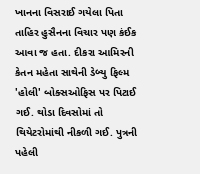ખાનના વિસરાઈ ગયેલા પિતા તાહિર હુસૈનના વિચાર પણ કંઈક આવા જ હતા. દીકરા આમિરની કેતન મહેતા સાથેની ડેબ્યુ ફિલ્મ 'હોલી' બોક્સઓફિસ પર પિટાઈ ગઈ. થોડા દિવસોમાં તો થિયેટરોમાંથી નીકળી ગઈ. પુત્રની પહેલી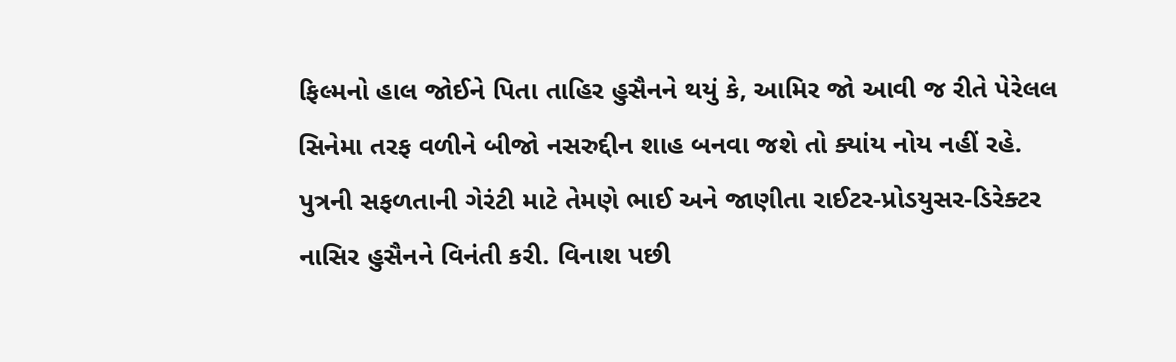ફિલ્મનો હાલ જોઈને પિતા તાહિર હુસૈનને થયું કે, આમિર જો આવી જ રીતે પેરેલલ સિનેમા તરફ વળીને બીજો નસરુદ્દીન શાહ બનવા જશે તો ક્યાંય નોય નહીં રહે. પુત્રની સફળતાની ગેરંટી માટે તેમણે ભાઈ અને જાણીતા રાઈટર-પ્રોડયુસર-ડિરેક્ટર નાસિર હુસૈનને વિનંતી કરી. વિનાશ પછી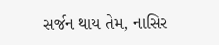સર્જન થાય તેમ, નાસિર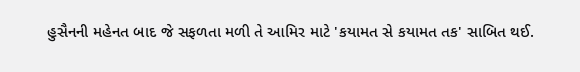હુસૈનની મહેનત બાદ જે સફળતા મળી તે આમિર માટે 'કયામત સે કયામત તક' સાબિત થઈ.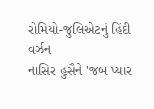રોમિયો-જુલિએટનું હિંદી વર્ઝન
નાસિર હુસૈને 'જબ પ્યાર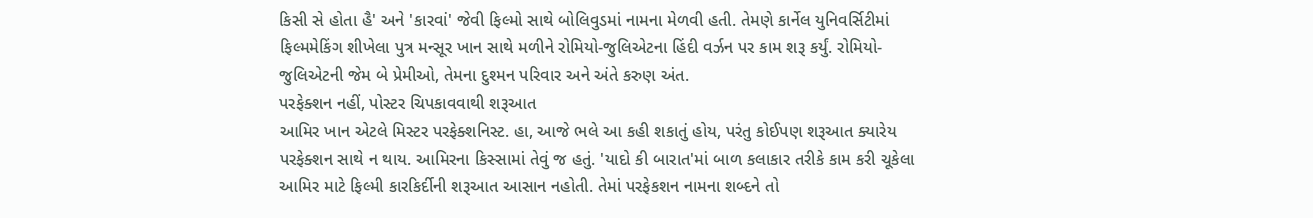કિસી સે હોતા હૈ' અને 'કારવાં' જેવી ફિલ્મો સાથે બોલિવુડમાં નામના મેળવી હતી. તેમણે કાર્નેલ યુનિવર્સિટીમાં ફિલ્મમેકિંગ શીખેલા પુત્ર મન્સૂર ખાન સાથે મળીને રોમિયો-જુલિએટના હિંદી વર્ઝન પર કામ શરૂ કર્યું. રોમિયો-જુલિએટની જેમ બે પ્રેમીઓ, તેમના દુશ્મન પરિવાર અને અંતે કરુણ અંત.
પરફેક્શન નહીં, પોસ્ટર ચિપકાવવાથી શરૂઆત
આમિર ખાન એટલે મિસ્ટર પરફેક્શનિસ્ટ. હા, આજે ભલે આ કહી શકાતું હોય, પરંતુ કોઈપણ શરૂઆત ક્યારેય પરફેક્શન સાથે ન થાય. આમિરના કિસ્સામાં તેવું જ હતું. 'યાદો કી બારાત'માં બાળ કલાકાર તરીકે કામ કરી ચૂકેલા આમિર માટે ફિલ્મી કારકિર્દીની શરૂઆત આસાન નહોતી. તેમાં પરફેકશન નામના શબ્દને તો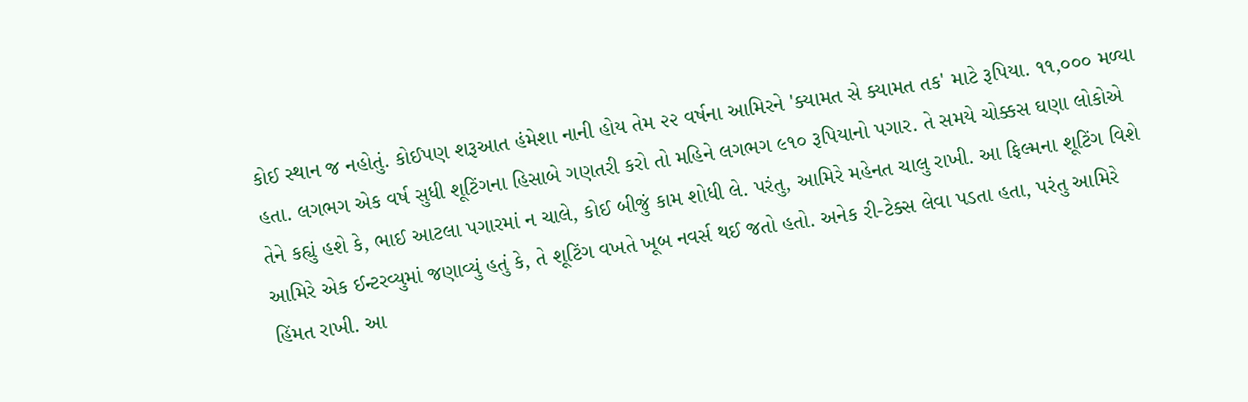કોઈ સ્થાન જ નહોતું. કોઈપણ શરૂઆત હંમેશા નાની હોય તેમ ૨૨ વર્ષના આમિરને 'ક્યામત સે ક્યામત તક' માટે રૂપિયા. ૧૧,૦૦૦ મળ્યા હતા. લગભગ એક વર્ષ સુધી શૂટિંગના હિસાબે ગણતરી કરો તો મહિને લગભગ ૯૧૦ રૂપિયાનો પગાર. તે સમયે ચોક્કસ ઘણા લોકોએ તેને કહ્યું હશે કે, ભાઈ આટલા પગારમાં ન ચાલે, કોઈ બીજું કામ શોધી લે. પરંતુ, આમિરે મહેનત ચાલુ રાખી. આ ફિલ્મના શૂટિંગ વિશે આમિરે એક ઈન્ટરવ્યુમાં જણાવ્યું હતું કે, તે શૂટિંગ વખતે ખૂબ નવર્સ થઈ જતો હતો. અનેક રી-ટેક્સ લેવા પડતા હતા, પરંતુ આમિરે હિંમત રાખી. આ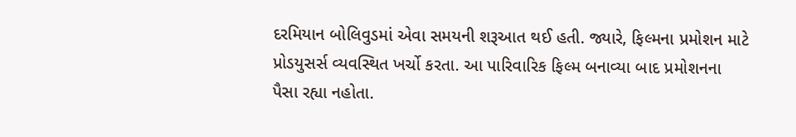દરમિયાન બોલિવુડમાં એવા સમયની શરૂઆત થઈ હતી. જ્યારે, ફિલ્મના પ્રમોશન માટે પ્રોડયુસર્સ વ્યવસ્થિત ખર્ચો કરતા. આ પારિવારિક ફિલ્મ બનાવ્યા બાદ પ્રમોશનના પૈસા રહ્યા નહોતા.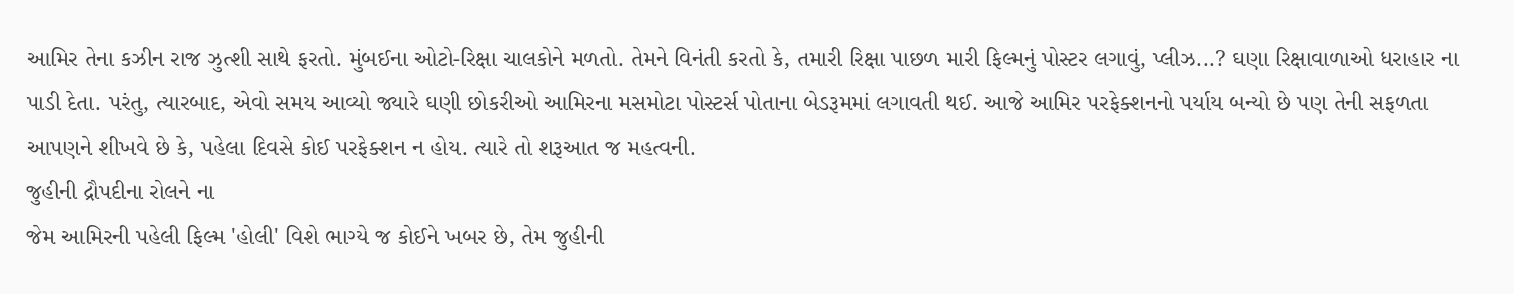આમિર તેના કઝીન રાજ ઝુત્શી સાથે ફરતો. મુંબઈના ઓટો-રિક્ષા ચાલકોને મળતો. તેમને વિનંતી કરતો કે, તમારી રિક્ષા પાછળ મારી ફિલ્મનું પોસ્ટર લગાવું, પ્લીઝ...? ઘણા રિક્ષાવાળાઓ ધરાહાર ના પાડી દેતા. પરંતુ, ત્યારબાદ, એવો સમય આવ્યો જ્યારે ઘણી છોકરીઓ આમિરના મસમોટા પોસ્ટર્સ પોતાના બેડરૂમમાં લગાવતી થઈ. આજે આમિર પરફેક્શનનો પર્યાય બન્યો છે પણ તેની સફળતા આપણને શીખવે છે કે, પહેલા દિવસે કોઈ પરફેક્શન ન હોય. ત્યારે તો શરૂઆત જ મહત્વની.
જુહીની દ્રૌપદીના રોલને ના
જેમ આમિરની પહેલી ફિલ્મ 'હોલી' વિશે ભાગ્યે જ કોઈને ખબર છે, તેમ જુહીની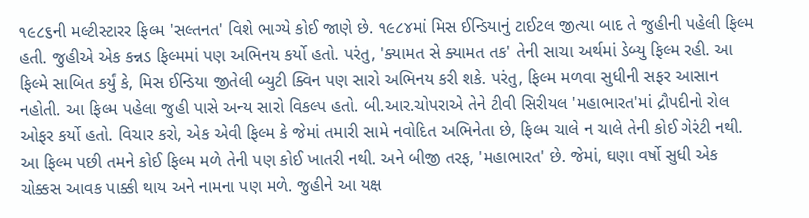૧૯૮૬ની મલ્ટીસ્ટારર ફિલ્મ 'સલ્તનત' વિશે ભાગ્યે કોઈ જાણે છે. ૧૯૮૪માં મિસ ઈન્ડિયાનું ટાઈટલ જીત્યા બાદ તે જુહીની પહેલી ફિલ્મ હતી. જુહીએ એક કન્નડ ફિલ્મમાં પણ અભિનય કર્યો હતો. પરંતુ, 'ક્યામત સે ક્યામત તક' તેની સાચા અર્થમાં ડેબ્યુ ફિલ્મ રહી. આ ફિલ્મે સાબિત કર્યું કે, મિસ ઈન્ડિયા જીતેલી બ્યુટી ક્વિન પણ સારો અભિનય કરી શકે. પરંતુ, ફિલ્મ મળવા સુધીની સફર આસાન નહોતી. આ ફિલ્મ પહેલા જુહી પાસે અન્ય સારો વિકલ્પ હતો. બી.આર.ચોપરાએ તેને ટીવી સિરીયલ 'મહાભારત'માં દ્રૌપદીનો રોલ ઓફર કર્યો હતો. વિચાર કરો, એક એવી ફિલ્મ કે જેમાં તમારી સામે નવોદિત અભિનેતા છે, ફિલ્મ ચાલે ન ચાલે તેની કોઈ ગેરંટી નથી. આ ફિલ્મ પછી તમને કોઈ ફિલ્મ મળે તેની પણ કોઈ ખાતરી નથી. અને બીજી તરફ, 'મહાભારત' છે. જેમાં, ઘણા વર્ષો સુધી એક ચોક્કસ આવક પાક્કી થાય અને નામના પણ મળે. જુહીને આ યક્ષ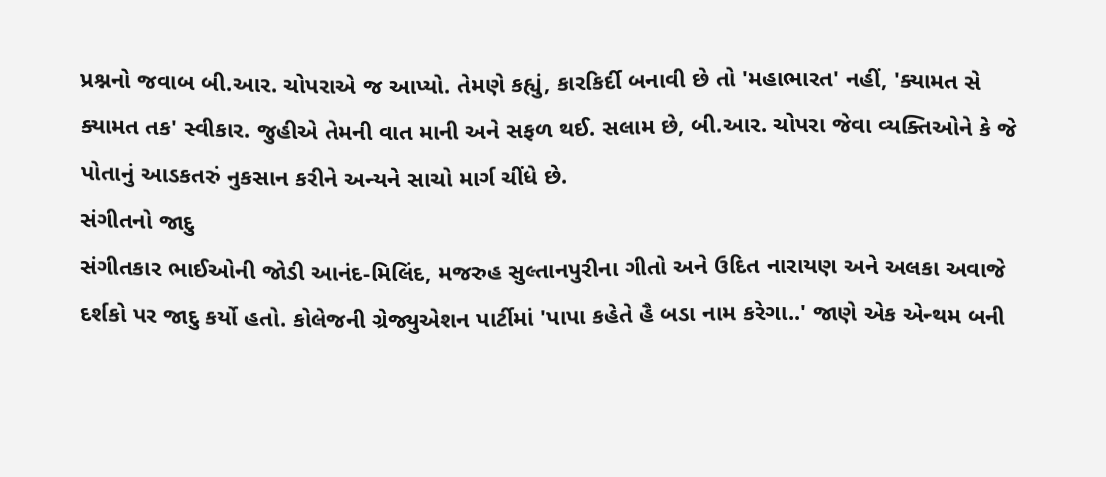પ્રશ્નનો જવાબ બી.આર. ચોપરાએ જ આપ્યો. તેમણે કહ્યું, કારકિર્દી બનાવી છે તો 'મહાભારત' નહીં, 'ક્યામત સે ક્યામત તક' સ્વીકાર. જુહીએ તેમની વાત માની અને સફળ થઈ. સલામ છે, બી.આર. ચોપરા જેવા વ્યક્તિઓને કે જે પોતાનું આડકતરું નુકસાન કરીને અન્યને સાચો માર્ગ ચીંધે છે.
સંગીતનો જાદુ
સંગીતકાર ભાઈઓની જોડી આનંદ-મિલિંદ, મજરુહ સુલ્તાનપુરીના ગીતો અને ઉદિત નારાયણ અને અલકા અવાજે દર્શકો પર જાદુ કર્યો હતો. કોલેજની ગ્રેજ્યુએશન પાર્ટીમાં 'પાપા કહેતે હૈ બડા નામ કરેગા..' જાણે એક એન્થમ બની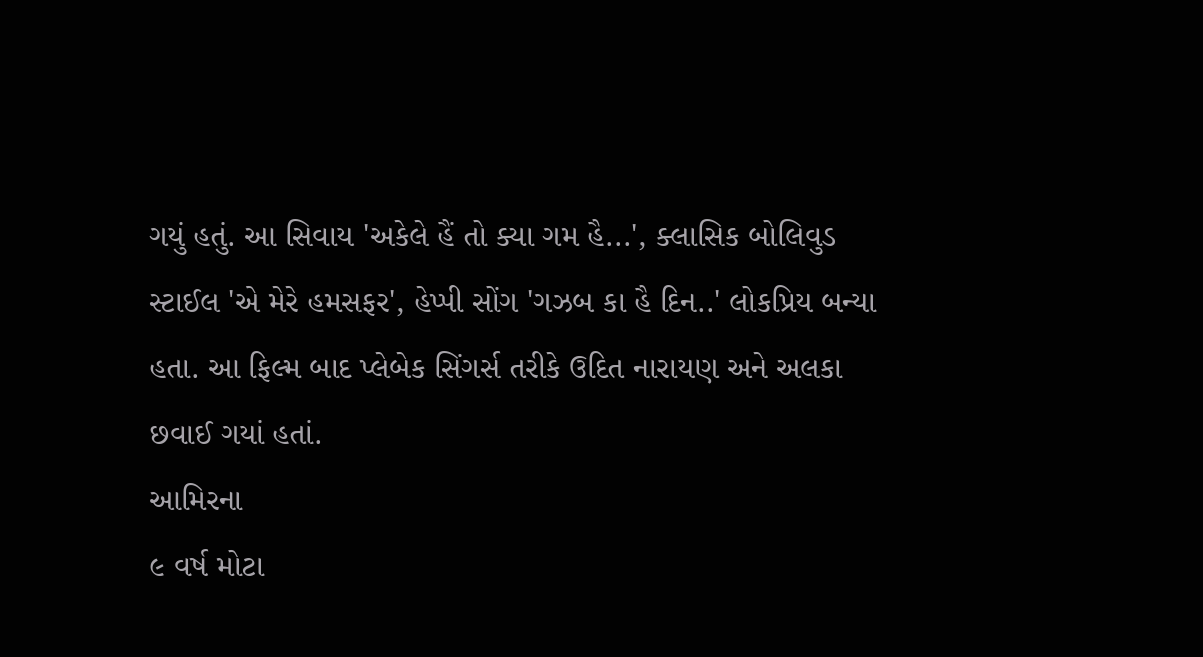ગયું હતું. આ સિવાય 'અકેલે હૈં તો ક્યા ગમ હૈ...', ક્લાસિક બોલિવુડ સ્ટાઈલ 'એ મેરે હમસફર', હેપ્પી સોંગ 'ગઝબ કા હૈ દિન..' લોકપ્રિય બન્યા હતા. આ ફિલ્મ બાદ પ્લેબેક સિંગર્સ તરીકે ઉદિત નારાયણ અને અલકા છવાઈ ગયાં હતાં.
આમિરના
૯ વર્ષ મોટા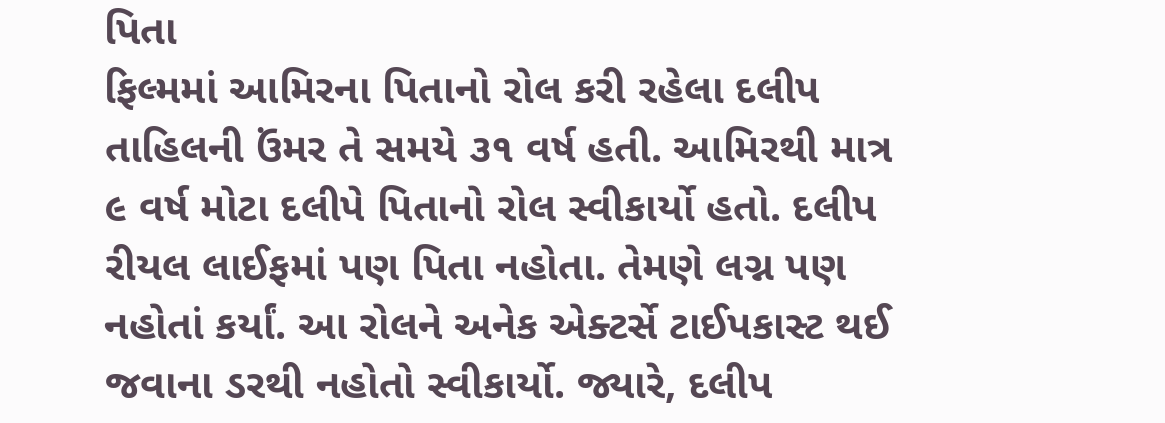પિતા
ફિલ્મમાં આમિરના પિતાનો રોલ કરી રહેલા દલીપ તાહિલની ઉંમર તે સમયે ૩૧ વર્ષ હતી. આમિરથી માત્ર ૯ વર્ષ મોટા દલીપે પિતાનો રોલ સ્વીકાર્યો હતો. દલીપ રીયલ લાઈફમાં પણ પિતા નહોતા. તેમણે લગ્ન પણ નહોતાં કર્યાં. આ રોલને અનેક એક્ટર્સે ટાઈપકાસ્ટ થઈ જવાના ડરથી નહોતો સ્વીકાર્યો. જ્યારે, દલીપ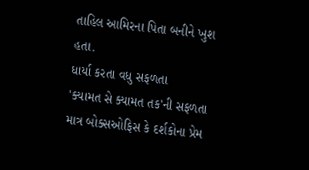તાહિલ આમિરના પિતા બનીને ખુશ હતા.
ધાર્યા કરતા વધુ સફળતા
'ક્યામત સે ક્યામત તક'ની સફળતા માત્ર બોક્સઓફિસ કે દર્શકોના પ્રેમ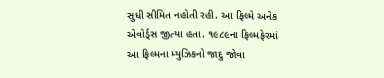સુધી સીમિત નહોતી રહી. આ ફિલ્મે અનેક એવોર્ડ્સ જીત્યા હતા. ૧૯૮૯ના ફિલ્મફેરમાં આ ફિલ્મના મ્યુઝિકનો જાદુ જોવા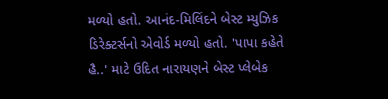મળ્યો હતો. આનંદ-મિલિંદને બેસ્ટ મ્યુઝિક ડિરેક્ટર્સનો એવોર્ડ મળ્યો હતો. 'પાપા કહેતે હૈ..' માટે ઉદિત નારાયણને બેસ્ટ પ્લેબેક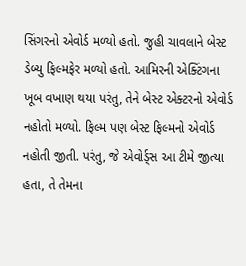સિંગરનો એવોર્ડ મળ્યો હતો. જુહી ચાવલાને બેસ્ટ ડેબ્યુ ફિલ્મફેર મળ્યો હતો. આમિરની એક્ટિંગના ખૂબ વખાણ થયા પરંતુ, તેને બેસ્ટ એક્ટરનો એવોર્ડ નહોતો મળ્યો. ફિલ્મ પણ બેસ્ટ ફિલ્મનો એવોર્ડ નહોતી જીતી. પરંતુ, જે એવોર્ડ્સ આ ટીમે જીત્યા હતા, તે તેમના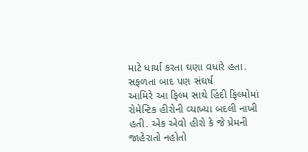માટે ધાર્યા કરતા ઘણા વધારે હતા.
સફળતા બાદ પણ સંઘર્ષ
આમિરે આ ફિલ્મ સાથે હિંદી ફિલ્મોમાં રોમેન્ટિક હીરોની વ્યાખ્યા બદલી નાખી હતી. એક એવો હીરો કે જે પ્રેમની જાહેરાતો નહોતો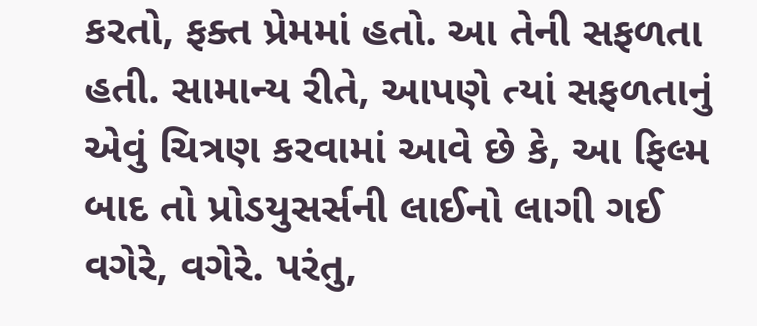કરતો, ફક્ત પ્રેમમાં હતો. આ તેની સફળતા હતી. સામાન્ય રીતે, આપણે ત્યાં સફળતાનું એવું ચિત્રણ કરવામાં આવે છે કે, આ ફિલ્મ બાદ તો પ્રોડયુસર્સની લાઈનો લાગી ગઈ વગેરે, વગેરે. પરંતુ,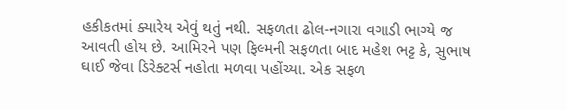હકીકતમાં ક્યારેય એવું થતું નથી. સફળતા ઢોલ-નગારા વગાડી ભાગ્યે જ આવતી હોય છે. આમિરને પણ ફિલ્મની સફળતા બાદ મહેશ ભટ્ટ કે, સુભાષ ઘાઈ જેવા ડિરેક્ટર્સ નહોતા મળવા પહોંચ્યા. એક સફળ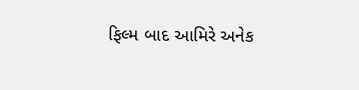ફિલ્મ બાદ આમિરે અનેક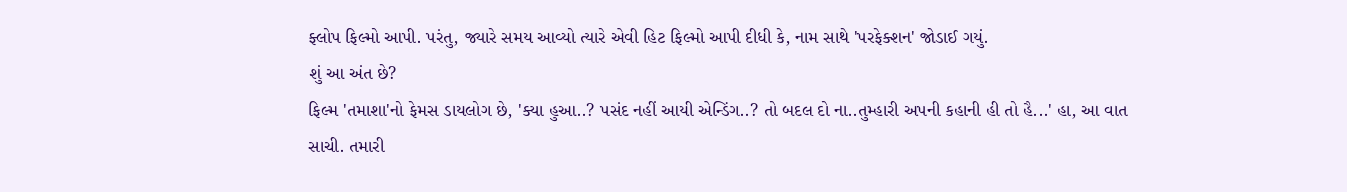ફ્લોપ ફિલ્મો આપી. પરંતુ, જ્યારે સમય આવ્યો ત્યારે એવી હિટ ફિલ્મો આપી દીધી કે, નામ સાથે 'પરફેક્શન' જોડાઈ ગયું.
શું આ અંત છે?
ફિલ્મ 'તમાશા'નો ફેમસ ડાયલોગ છે, 'ક્યા હુઆ..? પસંદ નહીં આયી એન્ડિંગ..? તો બદલ દો ના..તુમ્હારી અપની કહાની હી તો હૈ...' હા, આ વાત સાચી. તમારી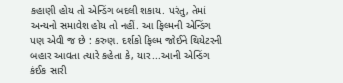કહાણી હોય તો એન્ડિંગ બદલી શકાય. પરંતુ, તેમાં અન્યનો સમાવેશ હોય તો નહીં. આ ફિલ્મની એન્ડિંગ પણ એવી જ છે : કરુણ. દર્શકો ફિલ્મ જોઈને થિયેટરની બહાર આવતા ત્યારે કહેતા કે, યાર...આની એન્ડિંગ કંઈક સારી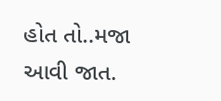હોત તો..મજા આવી જાત.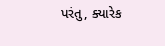પરંતુ, ક્યારેક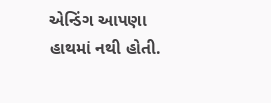એન્ડિંગ આપણા હાથમાં નથી હોતી.